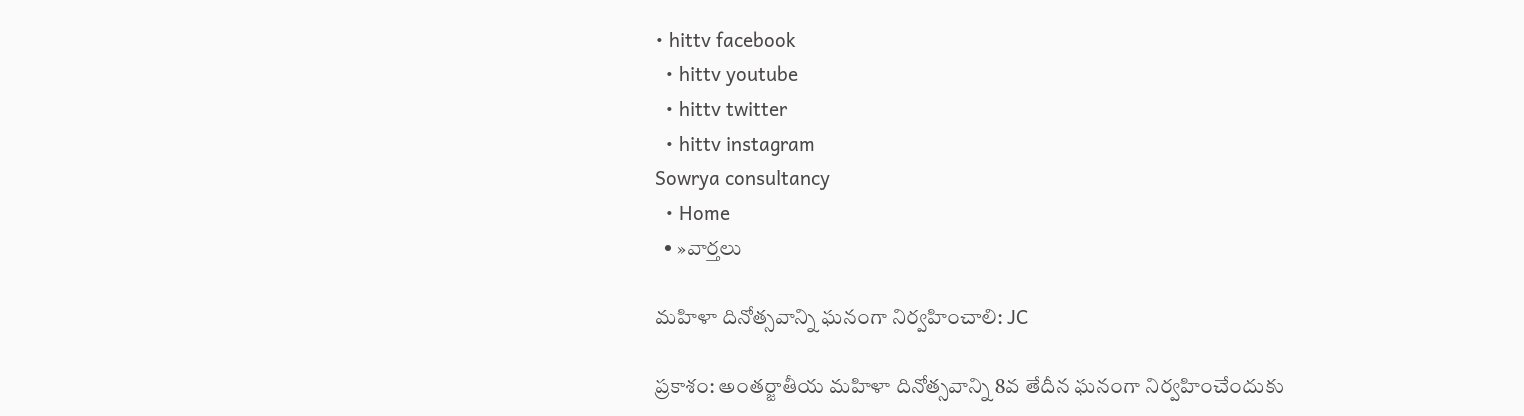• hittv facebook
  • hittv youtube
  • hittv twitter
  • hittv instagram
Sowrya consultancy
  • Home
  • »వార్తలు

మహిళా దినోత్సవాన్ని ఘనంగా నిర్వహించాలి: JC

ప్రకాశం: అంతర్జాతీయ మహిళా దినోత్సవాన్ని 8వ తేదీన ఘనంగా నిర్వహించేందుకు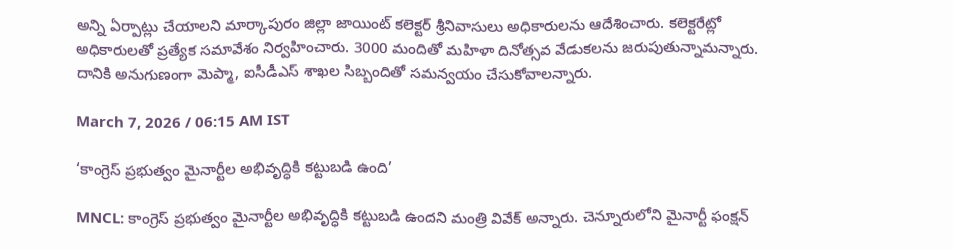అన్ని ఏర్పాట్లు చేయాలని మార్కాపురం జిల్లా జాయింట్ కలెక్టర్ శ్రీనివాసులు అధికారులను ఆదేశించారు. కలెక్టరేట్లో అధికారులతో ప్రత్యేక సమావేశం నిర్వహించారు. 3000 మందితో మహిళా దినోత్సవ వేడుకలను జరుపుతున్నామన్నారు. దానికి అనుగుణంగా మెప్మా, ఐసీడీఎస్ శాఖల సిబ్బందితో సమన్వయం చేసుకోవాలన్నారు.

March 7, 2026 / 06:15 AM IST

‘కాంగ్రెస్ ప్రభుత్వం మైనార్టీల అభివృద్ధికి కట్టుబడి ఉంది’

MNCL: కాంగ్రెస్ ప్రభుత్వం మైనార్టీల అభివృద్ధికి కట్టుబడి ఉందని మంత్రి వివేక్ అన్నారు. చెన్నూరులోని మైనార్టీ ఫంక్షన్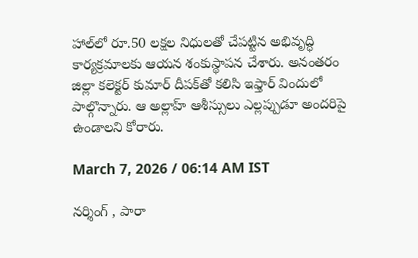హాల్‌లో రూ.50 లక్షల నిధులతో చేపట్టిన అభివృద్ధి కార్యక్రమాలకు ఆయన శంకుస్థాపన చేశారు. అనంతరం జిల్లా కలెక్టర్ కుమార్ దీపక్‌తో కలిసి ఇఫ్తార్ విందులో పాల్గొన్నారు. ఆ అల్లాహ్ ఆశీస్సులు ఎల్లప్పుడూ అందరిపై ఉండాలని కోరారు.

March 7, 2026 / 06:14 AM IST

నర్శింగ్ , పారా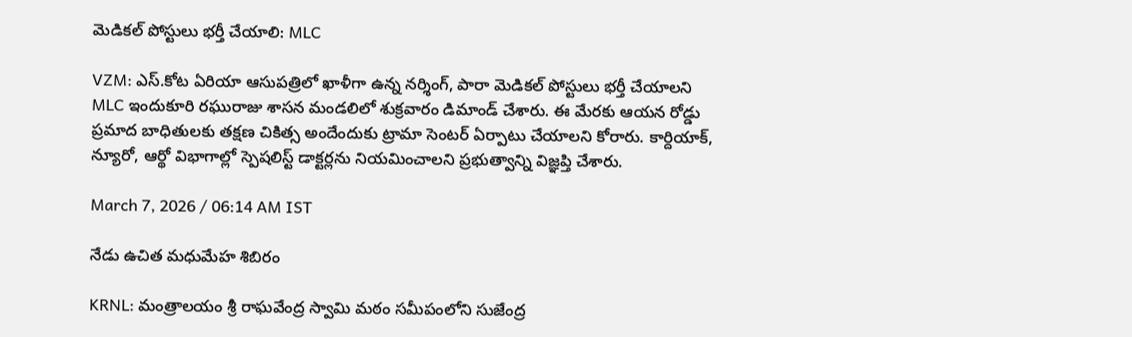మెడికల్ పోస్టులు భర్తీ చేయాలి: MLC

VZM: ఎస్.కోట ఏరియా ఆసుపత్రిలో ఖాళీగా ఉన్న నర్శింగ్, పారా మెడికల్ పోస్టులు భర్తీ చేయాలని MLC ఇందుకూరి రఘురాజు శాసన మండలిలో శుక్రవారం డిమాండ్‌ చేశారు. ఈ మేరకు ఆయన రోడ్డు ప్రమాద బాధితులకు తక్షణ చికిత్స అందేందుకు ట్రామా సెంటర్‌ ఏర్పాటు చేయాలని కోరారు. కార్దియాక్‌, న్యూరో, ఆర్థో విభాగాల్లో స్పెషలిస్ట్‌ డాక్టర్లను నియమించాలని ప్రభుత్వాన్ని విజ్ఞప్తి చేశారు.

March 7, 2026 / 06:14 AM IST

నేడు ఉచిత మధుమేహ శిబిరం

KRNL: మంత్రాలయం శ్రీ రాఘవేంద్ర స్వామి మఠం సమీపంలోని సుజేంద్ర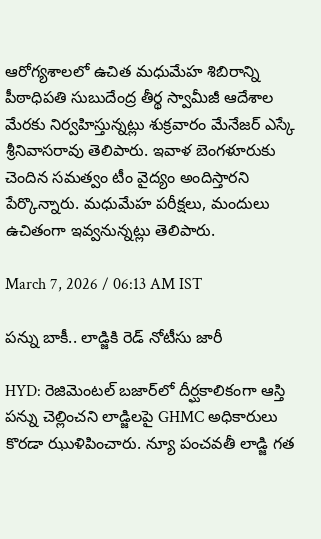ఆరోగ్య‌శాలలో ఉచిత మధుమేహ శిబిరాన్ని పీఠాధిపతి సుబుదేంద్ర తీర్థ స్వామీజీ ఆదేశాల మేరకు నిర్వహిస్తున్నట్లు శుక్రవారం మేనేజర్ ఎస్కే శ్రీనివాసరావు తెలిపారు. ఇవాళ బెంగళూరుకు చెందిన సమత్వం టీం వైద్యం అందిస్తారని పేర్కొన్నారు. మధుమేహ పరీక్షలు, మందులు ఉచితంగా ఇవ్వనున్నట్లు తెలిపారు.

March 7, 2026 / 06:13 AM IST

పన్ను బాకీ.. లాడ్జికి రెడ్ నోటీసు జారీ

HYD: రెజిమెంటల్ బజార్‌లో దీర్ఘకాలికంగా ఆస్తి పన్ను చెల్లించని లాడ్జిలపై GHMC అధికారులు కొరడా ఝుళిపించారు. న్యూ పంచవతీ లాడ్జి గత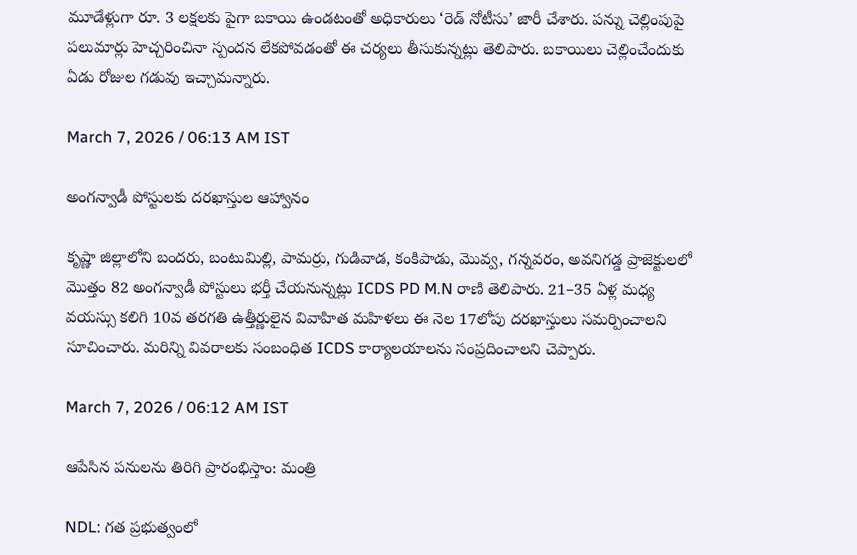మూడేళ్లుగా రూ. 3 లక్షలకు పైగా బకాయి ఉండటంతో అధికారులు ‘రెడ్ నోటీసు’ జారీ చేశారు. పన్ను చెల్లింపుపై పలుమార్లు హెచ్చరించినా స్పందన లేకపోవడంతో ఈ చర్యలు తీసుకున్నట్లు తెలిపారు. బకాయిలు చెల్లించేందుకు ఏడు రోజుల గడువు ఇచ్చామన్నారు.

March 7, 2026 / 06:13 AM IST

అంగన్వాడీ పోస్టులకు దరఖాస్తుల ఆహ్వానం

కృష్ణా జిల్లాలోని బందరు, బంటుమిల్లి, పామర్రు, గుడివాడ, కంకిపాడు, మొవ్వ, గన్నవరం, అవనిగడ్డ ప్రాజెక్టులలో మొత్తం 82 అంగన్వాడీ పోస్టులు భర్తీ చేయనున్నట్లు ICDS PD M.N రాణి తెలిపారు. 21–35 ఏళ్ల మధ్య వయస్సు కలిగి 10వ తరగతి ఉత్తీర్ణులైన వివాహిత మహిళలు ఈ నెల 17లోపు దరఖాస్తులు సమర్పించాలని సూచించారు. మరిన్ని వివరాలకు సంబంధిత ICDS కార్యాలయాలను సంప్రదించాలని చెప్పారు.

March 7, 2026 / 06:12 AM IST

ఆపేసిన పనులను తిరిగి ప్రారంభిస్తాం: మంత్రి

NDL: గత ప్రభుత్వంలో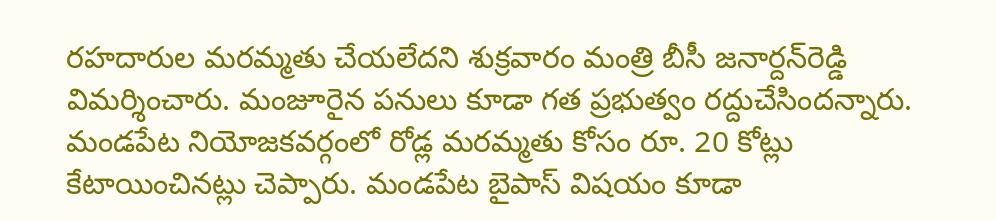రహదారుల మరమ్మతు చేయలేదని శుక్రవారం మంత్రి బీసీ జనార్దన్‌రెడ్డి విమర్శించారు. మంజూరైన పనులు కూడా గత ప్రభుత్వం రద్దుచేసిందన్నారు. మండపేట నియోజకవర్గంలో రోడ్ల మరమ్మతు కోసం రూ. 20 కోట్లు కేటాయించినట్లు చెప్పారు. మండపేట బైపాస్ విషయం కూడా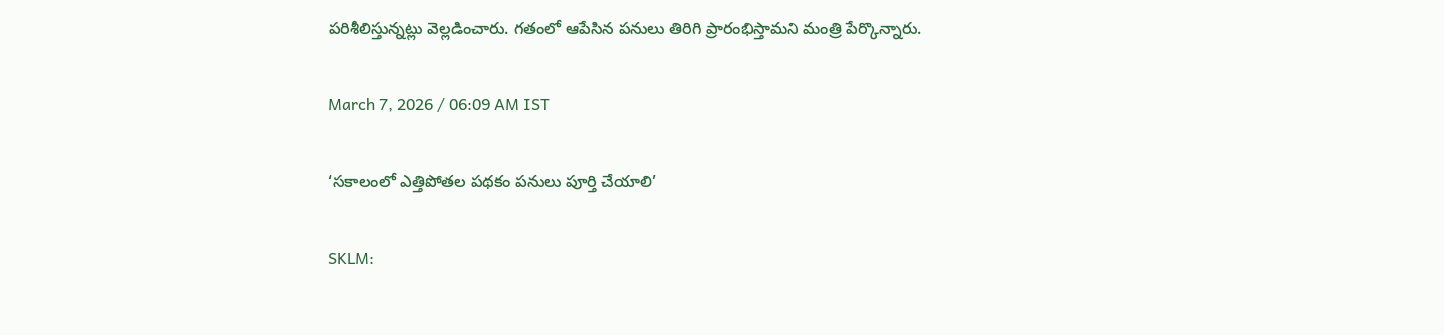పరిశీలిస్తున్నట్లు వెల్లడించారు. గతంలో ఆపేసిన పనులు తిరిగి ప్రారంభిస్తామని మంత్రి పేర్కొన్నారు.

March 7, 2026 / 06:09 AM IST

‘సకాలంలో ఎత్తిపోతల పథకం పనులు పూర్తి చేయాలి’

SKLM: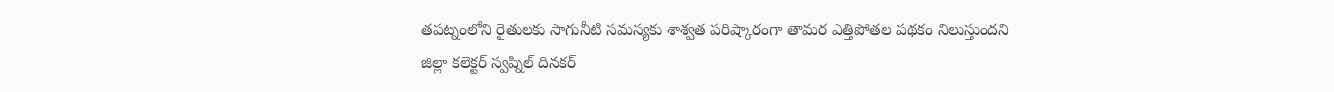తపట్నంలోని రైతులకు సాగునీటి సమస్యకు శాశ్వత పరిష్కారంగా తామర ఎత్తిపోతల పథకం నిలుస్తుందని జిల్లా కలెక్టర్ స్వప్నిల్ దినకర్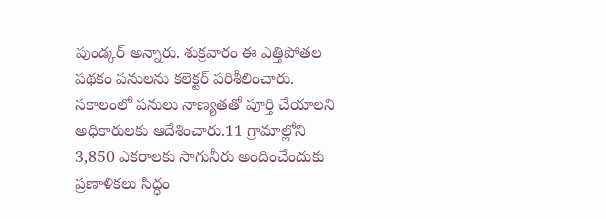పుండ్కర్ అన్నారు. శుక్రవారం ఈ ఎత్తిపోతల పథకం పనులను కలెక్టర్ పరిశీలించారు. సకాలంలో పనులు నాణ్యతతో పూర్తి చేయాలని అధికారులకు ఆదేశించారు.11 గ్రామాల్లోని 3,850 ఎకరాలకు సాగునీరు అందించేందుకు ప్రణాళికలు సిద్ధం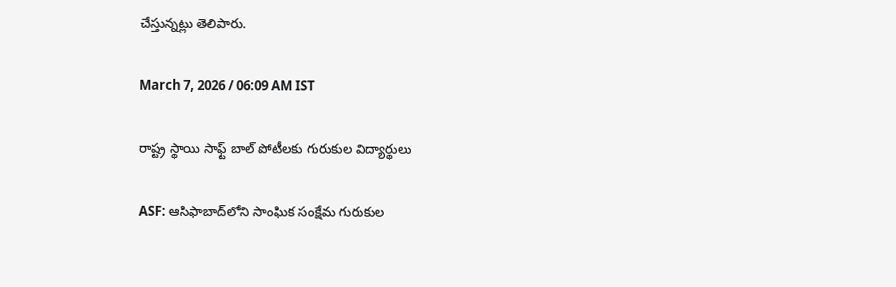చేస్తున్నట్లు తెలిపారు.

March 7, 2026 / 06:09 AM IST

రాష్ట్ర స్థాయి సాఫ్ట్ బాల్ పోటీలకు గురుకుల విద్యార్థులు

ASF: ఆసిఫాబాద్‌లోని సాంఘిక సంక్షేమ గురుకుల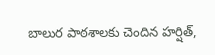బాలుర పాఠశాలకు చెందిన హర్షిత్,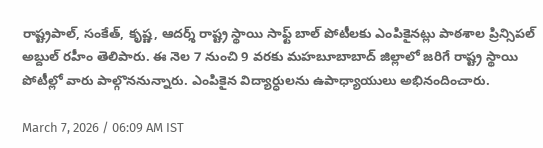రాష్ట్రపాల్, సంకేత్, కృష్ణ, ఆదర్శ్ రాష్ట్ర స్థాయి సాఫ్ట్ బాల్ పోటీలకు ఎంపికైనట్లు పాఠశాల ప్రిన్సిపల్ అబ్దుల్ రహీం తెలిపారు. ఈ నెల 7 నుంచి 9 వరకు మహబూబాబాద్ జిల్లాలో జరిగే రాష్ట్ర స్థాయి పోటీల్లో వారు పాల్గొననున్నారు. ఎంపికైన విద్యార్ధులను ఉపాధ్యాయులు అభినందించారు.

March 7, 2026 / 06:09 AM IST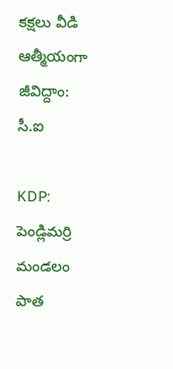కక్షలు వీడి ఆత్మీయంగా జీవిద్దాం: సీ.ఐ

KDP: పెండ్లిమర్రి మండలం పాత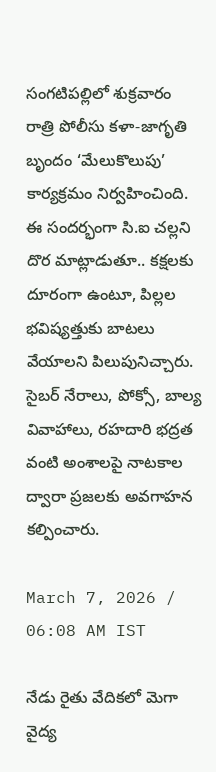సంగటిపల్లిలో శుక్రవారం రాత్రి పోలీసు కళా-జాగృతి బృందం ‘మేలుకొలుపు’ కార్యక్రమం నిర్వహించింది. ఈ సందర్భంగా సి.ఐ చల్లని దొర మాట్లాడుతూ.. కక్షలకు దూరంగా ఉంటూ, పిల్లల భవిష్యత్తుకు బాటలు వేయాలని పిలుపునిచ్చారు. సైబర్ నేరాలు, పోక్సో, బాల్య వివాహాలు, రహదారి భద్రత వంటి అంశాలపై నాటకాల ద్వారా ప్రజలకు అవగాహన కల్పించారు.

March 7, 2026 / 06:08 AM IST

నేడు రైతు వేదికలో మెగా వైద్య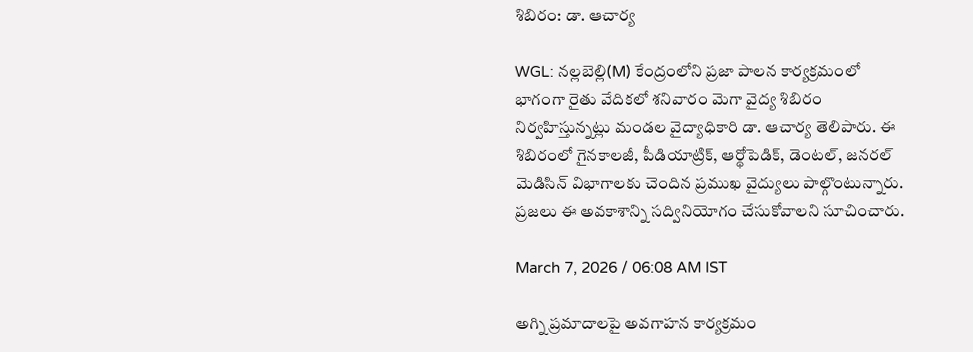శిబిరం: డా. ఆచార్య

WGL: నల్లబెల్లి(M) కేంద్రంలోని ప్రజా పాలన కార్యక్రమంలో భాగంగా రైతు వేదికలో శనివారం మెగా వైద్య శిబిరం నిర్వహిస్తున్నట్లు మండల వైద్యాధికారి డా. ఆచార్య తెలిపారు. ఈ శిబిరంలో గైనకాలజీ, పీడియాట్రిక్, ఆర్థోపెడిక్, డెంటల్, జనరల్ మెడిసిన్ విభాగాలకు చెందిన ప్రముఖ వైద్యులు పాల్గొంటున్నారు. ప్రజలు ఈ అవకాశాన్ని సద్వినియోగం చేసుకోవాలని సూచించారు.

March 7, 2026 / 06:08 AM IST

అగ్ని ప్రమాదాలపై అవగాహన కార్యక్రమం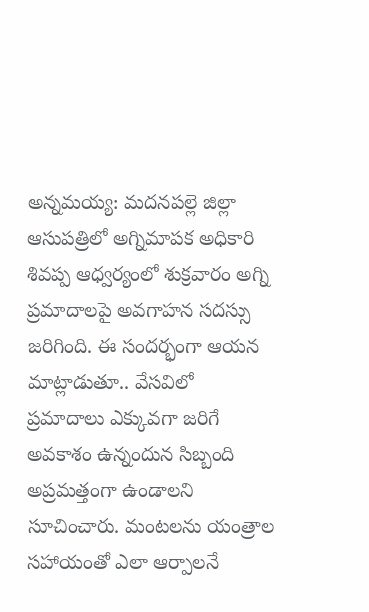అన్నమయ్య: మదనపల్లె జిల్లా ఆసుపత్రిలో అగ్నిమాపక అధికారి శివప్ప ఆధ్వర్యంలో శుక్రవారం అగ్ని ప్రమాదాలపై అవగాహన సదస్సు జరిగింది. ఈ సందర్భంగా ఆయన మాట్లాడుతూ.. వేసవిలో ప్రమాదాలు ఎక్కువగా జరిగే అవకాశం ఉన్నందున సిబ్బంది అప్రమత్తంగా ఉండాలని సూచించారు. మంటలను యంత్రాల సహాయంతో ఎలా ఆర్పాలనే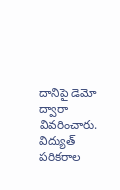దానిపై డెమో ద్వారా వివరించారు. విద్యుత్ పరికరాల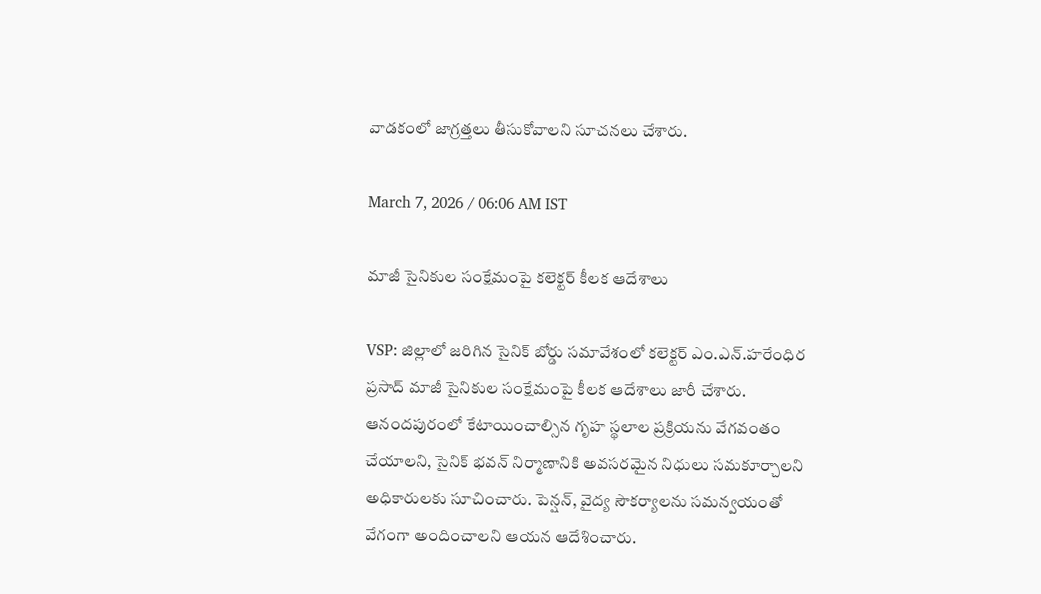వాడకంలో జాగ్రత్తలు తీసుకోవాలని సూచనలు చేశారు.

March 7, 2026 / 06:06 AM IST

మాజీ సైనికుల సంక్షేమంపై కలెక్టర్ కీలక ఆదేశాలు

VSP: జిల్లాలో జరిగిన సైనిక్ బోర్డు సమావేశంలో కలెక్టర్ ఎం.ఎన్.హరేంధిర ప్రసాద్ మాజీ సైనికుల సంక్షేమంపై కీలక ఆదేశాలు జారీ చేశారు. ఆనందపురంలో కేటాయించాల్సిన గృహ స్థలాల ప్రక్రియను వేగవంతం చేయాలని, సైనిక్ భవన్ నిర్మాణానికి అవసరమైన నిధులు సమకూర్చాలని అధికారులకు సూచించారు. పెన్షన్, వైద్య సౌకర్యాలను సమన్వయంతో వేగంగా అందించాలని ఆయన ఆదేశించారు.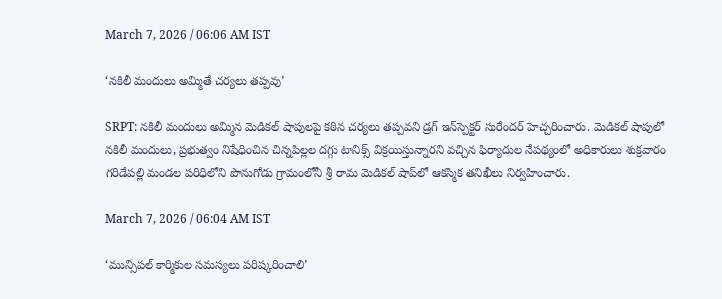March 7, 2026 / 06:06 AM IST

‘న‌కిలీ మందులు అమ్మితే చ‌ర్య‌లు త‌ప్ప‌వు’

SRPT: నకిలీ మందులు అమ్మిన మెడికల్ షాపులపై కఠిన చర్యలు తప్పవని డ్రగ్ ఇన్‌స్పెక్ట‌ర్ సురేందర్ హెచ్చరించారు. మెడికల్ షాపులో నకిలీ మందులు, ప్రభుత్వం నిషేధించిన చిన్నపిల్లల దగ్గు టానిక్స్ విక్రయిస్తున్నారని వచ్చిన ఫిర్యాదుల నేపథ్యంలో అధికారులు శుక్రవారం గరిడేపల్లి మండల పరిధిలోని పొనుగోడు గ్రామంలోనీ శ్రీ రామ మెడికల్ షాప్‌లో ఆకస్మిక తనిఖీలు నిర్వహించారు.

March 7, 2026 / 06:04 AM IST

‘మున్సిపల్ కార్మికుల సమస్యలు పరిష్కరించాలి’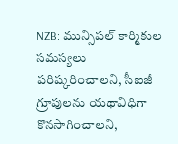NZB: మున్సిపల్ కార్మికుల సమస్యలు పరిష్కరించాలని, సీఐజీ గ్రూపులను యథావిధిగా కొనసాగించాలని,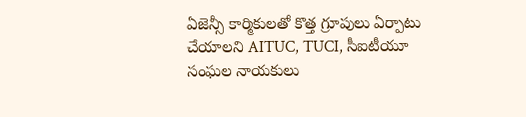ఏజెన్సీ కార్మికులతో కొత్త గ్రూపులు ఏర్పాటు చేయాలని AITUC, TUCI, సీఐటీయూ సంఘల నాయకులు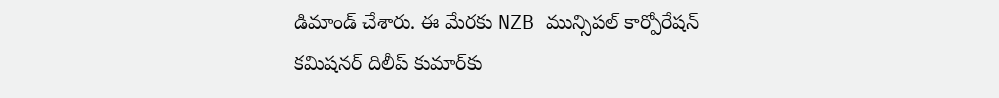డిమాండ్ చేశారు. ఈ మేరకు NZB మున్సిపల్ కార్పోరేషన్ కమిషనర్ దిలీప్ కుమార్‌కు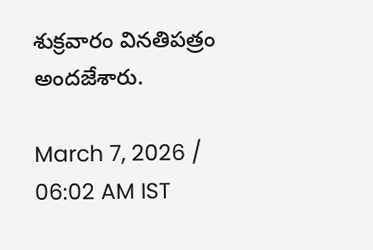శుక్రవారం వినతిపత్రం అందజేశారు.

March 7, 2026 / 06:02 AM IST